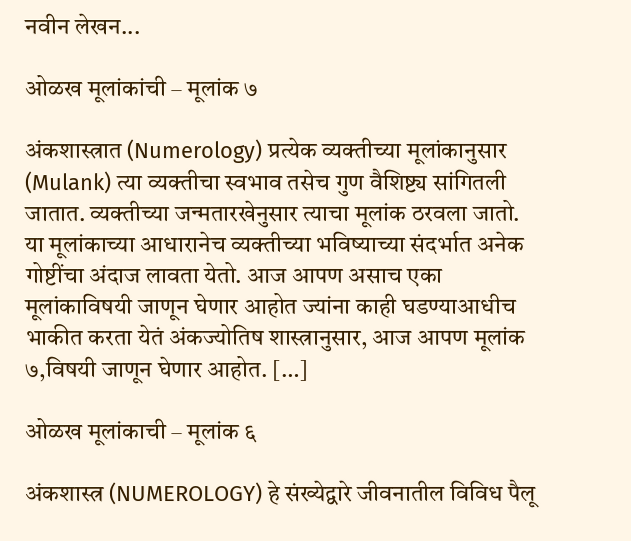नवीन लेखन...

ओळख मूलांकांची – मूलांक ७

अंकशास्त्रात (Numerology) प्रत्येक व्यक्तीच्या मूलांकानुसार (Mulank) त्या व्यक्तीचा स्वभाव तसेच गुण वैशिष्ट्य सांगितली जातात. व्यक्तीच्या जन्मतारखेनुसार त्याचा मूलांक ठरवला जातो. या मूलांकाच्या आधारानेच व्यक्तीच्या भविष्याच्या संदर्भात अनेक गोष्टींचा अंदाज लावता येतो. आज आपण असाच एका मूलांकाविषयी जाणून घेणार आहोत ज्यांना काही घडण्याआधीच भाकीत करता येतं अंकज्योतिष शास्त्रानुसार, आज आपण मूलांक ७,विषयी जाणून घेणार आहोत. […]

ओळख मूलांकाची – मूलांक ६

अंकशास्त्र (NUMEROLOGY) हे संख्येद्वारे जीवनातील विविध पैलू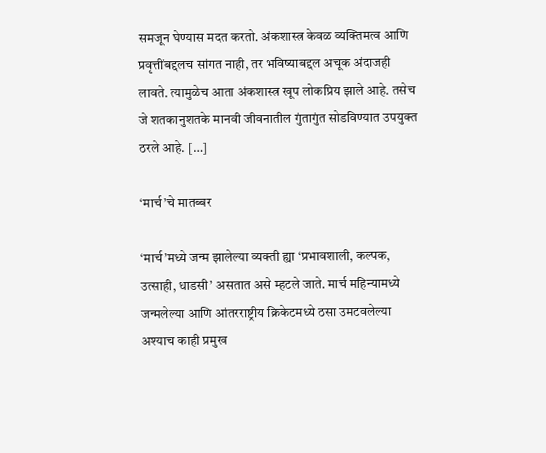समजून घेण्यास मदत करतो. अंकशास्त्र केवळ व्यक्तिमत्व आणि प्रवृत्तींबद्दलच सांगत नाही, तर भविष्याबद्दल अचूक अंदाजही लावते. त्यामुळेच आता अंकशास्त्र खूप लोकप्रिय झाले आहे. तसेच जे शतकानुशतके मानवी जीवनातील गुंतागुंत सोडविण्यात उपयुक्त ठरले आहे. […]

‘मार्च’चे मातब्बर

‘मार्च’मध्ये जन्म झालेल्या व्यक्ती ह्या ‘प्रभावशाली, कल्पक, उत्साही, धाडसी’ असतात असे म्हटले जाते. मार्च महिन्यामध्ये जन्मलेल्या आणि आंतरराष्ट्रीय क्रिकेटमध्ये ठसा उमटवलेल्या अश्याच काही प्रमुख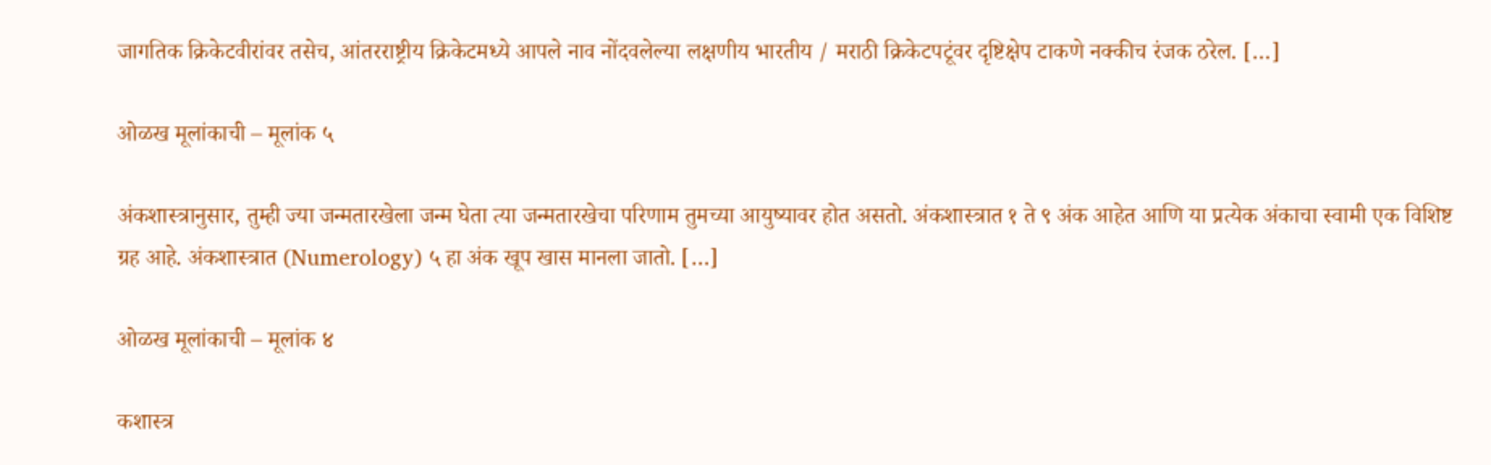जागतिक क्रिकेटवीरांवर तसेच, आंतरराष्ट्रीय क्रिकेटमध्ये आपले नाव नोंदवलेल्या लक्षणीय भारतीय / मराठी क्रिकेटपटूंवर दृष्टिक्षेप टाकणे नक्कीच रंजक ठरेल. […]

ओळख मूलांकाची – मूलांक ५

अंकशास्त्रानुसार, तुम्ही ज्या जन्मतारखेला जन्म घेता त्या जन्मतारखेचा परिणाम तुमच्या आयुष्यावर होत असतो. अंकशास्त्रात १ ते ९ अंक आहेत आणि या प्रत्येक अंकाचा स्वामी एक विशिष्ट ग्रह आहे. अंकशास्त्रात (Numerology) ५ हा अंक खूप खास मानला जातो. […]

ओळख मूलांकाची – मूलांक ४

कशास्त्र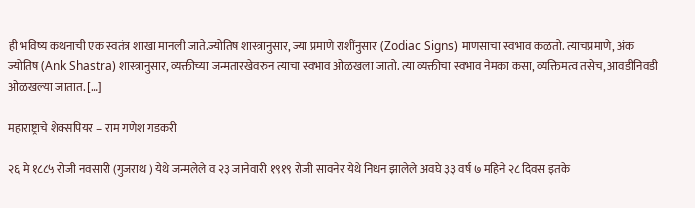ही भविष्य कथनाची एक स्वतंत्र शाखा मानली जाते.ज्योतिष शास्त्रानुसार, ज्या प्रमाणे राशींनुसार (Zodiac Signs) माणसाचा स्वभाव कळतो. त्याचप्रमाणे, अंक ज्योतिष (Ank Shastra) शास्त्रानुसार, व्यक्तीच्या जन्मतारखेवरुन त्याचा स्वभाव ओळखला जातो. त्या व्यक्तीचा स्वभाव नेमका कसा, व्यक्तिमत्व तसेच, आवडीनिवडी ओळखल्या जातात. […]

महाराष्ट्राचे शेक्सपियर – राम गणेश गडकरी

२६ मे १८८५ रोजी नवसारी (गुजराथ ) येथे जन्मलेले व २३ जानेवारी १९१९ रोजी सावनेर येथे निधन झालेले अवघे ३३ वर्ष ७ महिने २८ दिवस इतके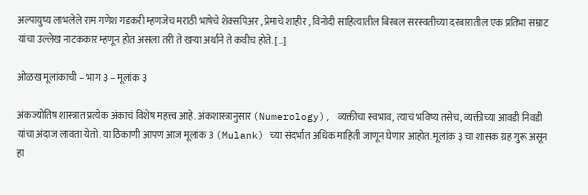अल्पायुष्य लाभलेले राम गणेश गडकरी म्हणजेच मराठी भाषेचे शेक्सपिअर , प्रेमाचे शाहीर , विनोदी साहित्यातील बिरबल सरस्वतीच्या दरबारातील एक प्रतिभा सम्राट यांचा उल्लेख नाटककार म्हणून होत असला तरी ते खऱ्या अर्थाने ते कवीच होते. […]

ओळख मूलांकाची – भाग ३ – मूलांक ३

अंकज्योतिष शास्त्रात प्रत्येक अंकाचं विशेष महत्त्व आहे. अंकशास्त्रानुसार (Numerology), व्यक्तीचा स्वभाव, त्याचं भविष्य तसेच, व्यक्तीच्या आवडी निवडी यांचा अंदाज लावता येतो. या ठिकाणी आपण आज मूलांक 3 (Mulank) च्या संदर्भात अधिक माहिती जाणून घेणार आहोत. मूलांक ३ चा शासक ग्रह गुरू असून हा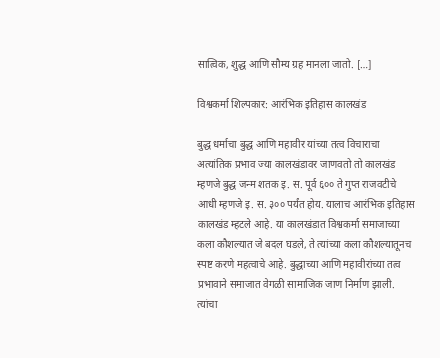सात्विक, शुद्ध आणि सौम्य ग्रह मानला जातो. […]

विश्वकर्मा शिल्पकार: आरंभिक इतिहास कालखंड

बुद्ध धर्माचा बुद्ध आणि महावीर यांच्या तत्व विचाराचा अत्यांतिक प्रभाव ज्या कालखंडावर जाणवतो तो कालखंड म्हणजे बुद्ध जन्म शतक इ. स. पूर्व ६०० ते गुप्त राजवटीचे आधी म्हणजे इ. स. ३०० पर्यंत होय. यालाच आरंभिक इतिहास कालखंड म्हटले आहे. या कालखंडात विश्वकर्मा समाजाच्या कला कौशल्यात जे बदल घडले, ते त्यांच्या कला कौशल्यातूनच स्पष्ट करणे महत्वाचे आहे. बुद्धाच्या आणि महावीरांच्या तत्व प्रभावाने समाजात वेगळी सामाजिक जाण निर्माण झाली. त्यांचा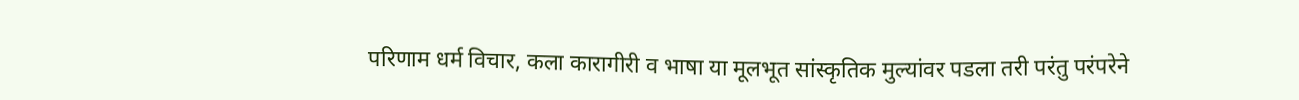परिणाम धर्म विचार, कला कारागीरी व भाषा या मूलभूत सांस्कृतिक मुल्यांवर पडला तरी परंतु परंपरेने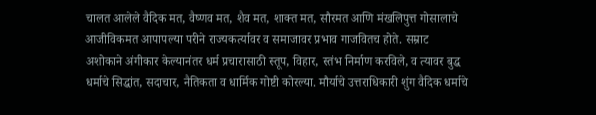चालत आलेले वैदिक मत, वैष्णव मत, शैव मत, शाक्त मत, सौरमत आणि मंखलिपुत्त गोसालाचे आजीविकमत आपापल्या परीने राज्यकर्त्यावर व समाजावर प्रभाव गाजवितच होते. सम्राट अशोकाने अंगीकार केल्यानंतर धर्म प्रचारासाठी स्तूप, विहार, स्तंभ निर्माण करविले, व त्यावर बुद्ध धर्माचे सिद्धांत, सदाचार, नैतिकता व धार्मिक गोष्टी कोरल्या. मौर्याचे उत्तराधिकारी शुंग वैदिक धर्माचे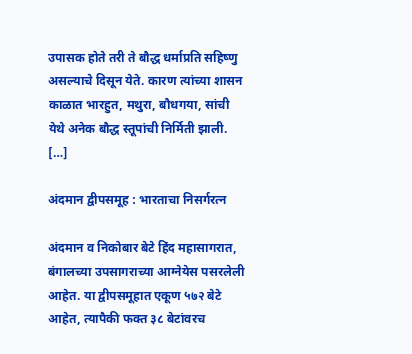उपासक होते तरी ते बौद्ध धर्माप्रति सहिष्णु असल्याचे दिसून येते. कारण त्यांच्या शासन काळात भारहुत, मथुरा, बौधगया, सांची येथे अनेक बौद्ध स्तूपांची निर्मिती झाली. […]

अंदमान द्वीपसमूह : भारताचा निसर्गरत्न

अंदमान व निकोबार बेटे हिंद महासागरात, बंगालच्या उपसागराच्या आग्नेयेस पसरलेली आहेत. या द्वीपसमूहात एकूण ५७२ बेटे आहेत, त्यापैकी फक्त ३८ बेटांवरच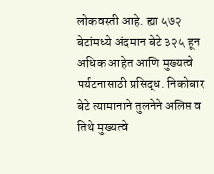लोकवस्ती आहे. ह्या ५७२ बेटांमध्ये अंदमान बेटे ३२५ हून अधिक आहेत आणि मुख्यत्वे पर्यटनासाठी प्रसिद्ध. निकोबार बेटे त्यामानाने तुलनेने अलिप्त व तिथे मुख्यत्वे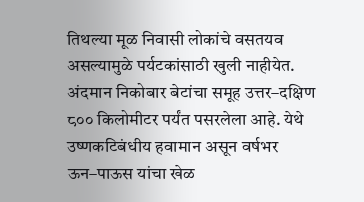तिथल्या मूळ निवासी लोकांचे वसतयव असल्यामुळे पर्यटकांसाठी खुली नाहीयेत. अंदमान निकोबार बेटांचा समूह उत्तर–दक्षिण ८०० किलोमीटर पर्यंत पसरलेला आहे. येथे उष्णकटिबंधीय हवामान असून वर्षभर ऊन–पाऊस यांचा खेळ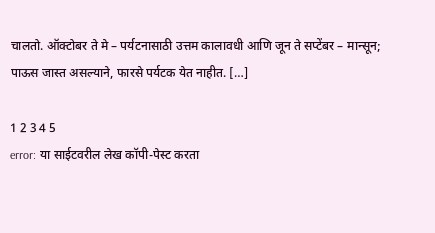चालतो. ऑक्टोबर ते मे – पर्यटनासाठी उत्तम कालावधी आणि जून ते सप्टेंबर – मान्सून; पाऊस जास्त असल्याने, फारसे पर्यटक येत नाहीत. […]

1 2 3 4 5
error: या साईटवरील लेख कॉपी-पेस्ट करता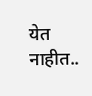येत नाहीत..